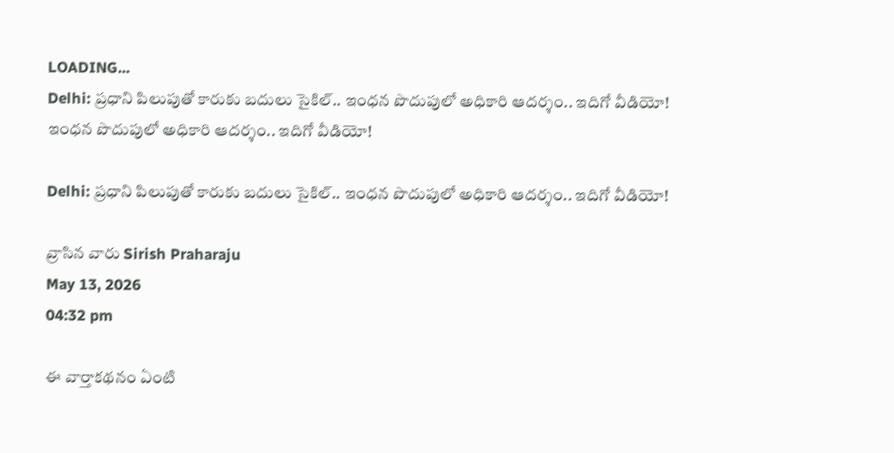LOADING...
Delhi: ప్రధాని పిలుపుతో కారుకు బదులు సైకిల్‌.. ఇంధన పొదుపులో అధికారి ఆదర్శం.. ఇదిగో వీడియో!
ఇంధన పొదుపులో అధికారి ఆదర్శం.. ఇదిగో వీడియో!

Delhi: ప్రధాని పిలుపుతో కారుకు బదులు సైకిల్‌.. ఇంధన పొదుపులో అధికారి ఆదర్శం.. ఇదిగో వీడియో!

వ్రాసిన వారు Sirish Praharaju
May 13, 2026
04:32 pm

ఈ వార్తాకథనం ఏంటి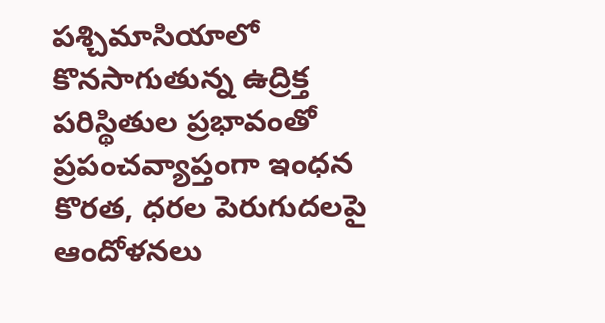పశ్చిమాసియాలో కొనసాగుతున్న ఉద్రిక్త పరిస్థితుల ప్రభావంతో ప్రపంచవ్యాప్తంగా ఇంధన కొరత, ధరల పెరుగుదలపై ఆందోళనలు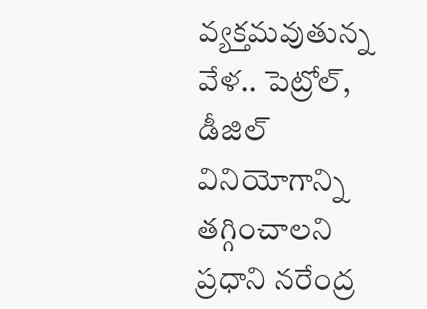వ్యక్తమవుతున్న వేళ.. పెట్రోల్‌, డీజిల్‌ వినియోగాన్ని తగ్గించాలని ప్రధాని నరేంద్ర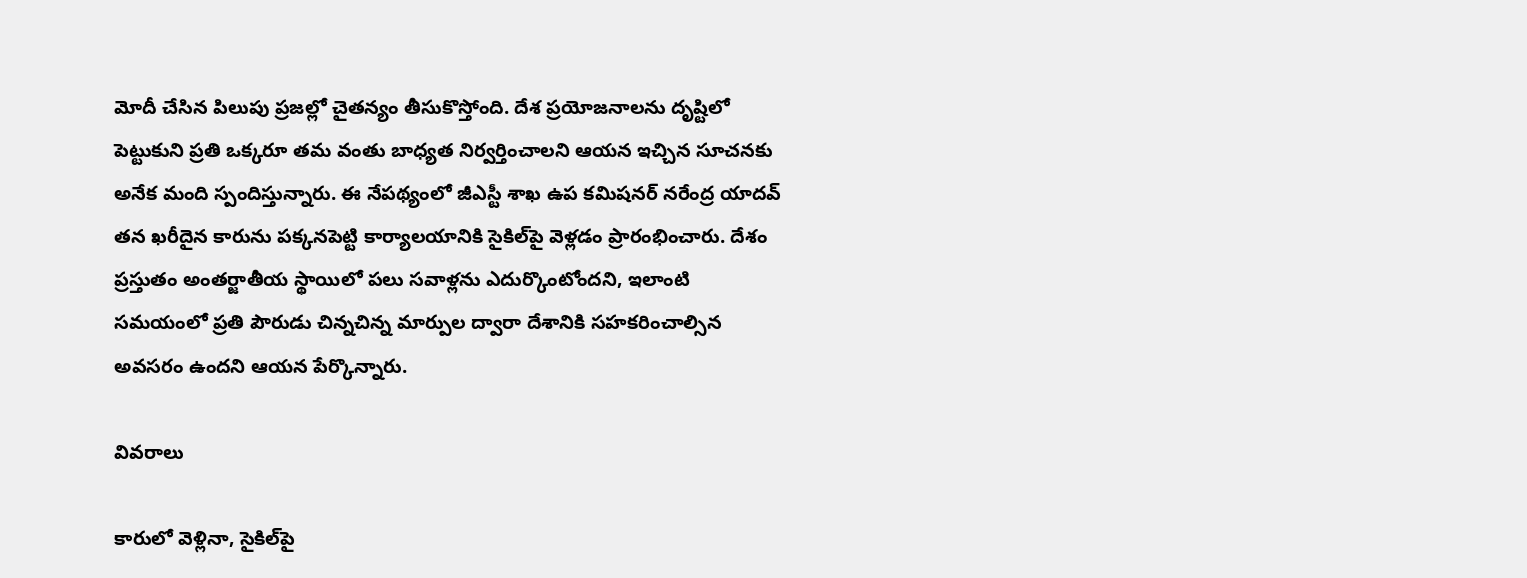మోదీ చేసిన పిలుపు ప్రజల్లో చైతన్యం తీసుకొస్తోంది. దేశ ప్రయోజనాలను దృష్టిలో పెట్టుకుని ప్రతి ఒక్కరూ తమ వంతు బాధ్యత నిర్వర్తించాలని ఆయన ఇచ్చిన సూచనకు అనేక మంది స్పందిస్తున్నారు. ఈ నేపథ్యంలో జీఎస్టీ శాఖ ఉప కమిషనర్‌ నరేంద్ర యాదవ్‌ తన ఖరీదైన కారును పక్కనపెట్టి కార్యాలయానికి సైకిల్‌పై వెళ్లడం ప్రారంభించారు. దేశం ప్రస్తుతం అంతర్జాతీయ స్థాయిలో పలు సవాళ్లను ఎదుర్కొంటోందని, ఇలాంటి సమయంలో ప్రతి పౌరుడు చిన్నచిన్న మార్పుల ద్వారా దేశానికి సహకరించాల్సిన అవసరం ఉందని ఆయన పేర్కొన్నారు.

వివరాలు

కారులో వెళ్లినా, సైకిల్‌పై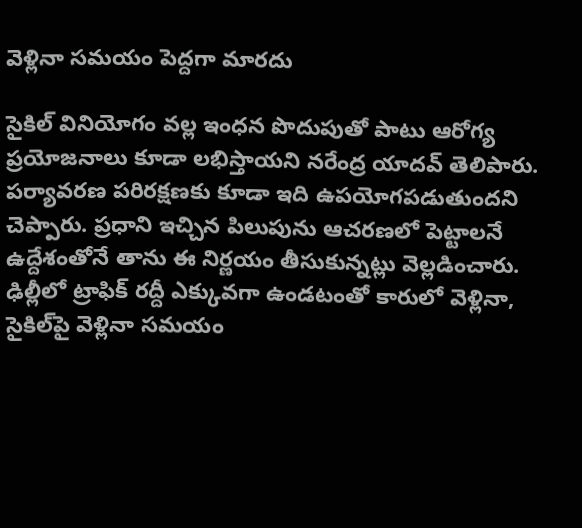వెళ్లినా సమయం పెద్దగా మారదు

సైకిల్‌ వినియోగం వల్ల ఇంధన పొదుపుతో పాటు ఆరోగ్య ప్రయోజనాలు కూడా లభిస్తాయని నరేంద్ర యాదవ్‌ తెలిపారు. పర్యావరణ పరిరక్షణకు కూడా ఇది ఉపయోగపడుతుందని చెప్పారు. ప్రధాని ఇచ్చిన పిలుపును ఆచరణలో పెట్టాలనే ఉద్దేశంతోనే తాను ఈ నిర్ణయం తీసుకున్నట్లు వెల్లడించారు. ఢిల్లీలో ట్రాఫిక్‌ రద్దీ ఎక్కువగా ఉండటంతో కారులో వెళ్లినా, సైకిల్‌పై వెళ్లినా సమయం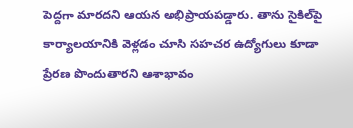పెద్దగా మారదని ఆయన అభిప్రాయపడ్డారు. తాను సైకిల్‌పై కార్యాలయానికి వెళ్లడం చూసి సహచర ఉద్యోగులు కూడా ప్రేరణ పొందుతారని ఆశాభావం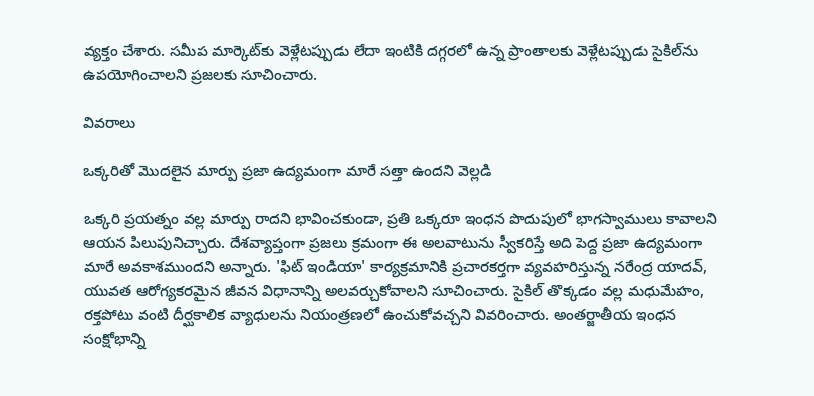వ్యక్తం చేశారు. సమీప మార్కెట్‌కు వెళ్లేటప్పుడు లేదా ఇంటికి దగ్గరలో ఉన్న ప్రాంతాలకు వెళ్లేటప్పుడు సైకిల్‌ను ఉపయోగించాలని ప్రజలకు సూచించారు.

వివరాలు

ఒక్కరితో మొదలైన మార్పు ప్రజా ఉద్యమంగా మారే సత్తా ఉందని వెల్ల‌డి

ఒక్కరి ప్రయత్నం వల్ల మార్పు రాదని భావించకుండా, ప్రతి ఒక్కరూ ఇంధన పొదుపులో భాగస్వాములు కావాలని ఆయన పిలుపునిచ్చారు. దేశవ్యాప్తంగా ప్రజలు క్రమంగా ఈ అలవాటును స్వీకరిస్తే అది పెద్ద ప్రజా ఉద్యమంగా మారే అవకాశముందని అన్నారు. 'ఫిట్ ఇండియా' కార్యక్రమానికి ప్రచారకర్తగా వ్యవహరిస్తున్న నరేంద్ర యాదవ్‌, యువత ఆరోగ్యకరమైన జీవన విధానాన్ని అలవర్చుకోవాలని సూచించారు. సైకిల్‌ తొక్కడం వల్ల మధుమేహం, రక్తపోటు వంటి దీర్ఘకాలిక వ్యాధులను నియంత్రణలో ఉంచుకోవచ్చని వివరించారు. అంతర్జాతీయ ఇంధన సంక్షోభాన్ని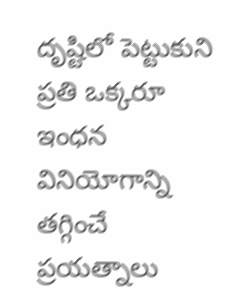దృష్టిలో పెట్టుకుని ప్రతి ఒక్కరూ ఇంధన వినియోగాన్ని తగ్గించే ప్రయత్నాలు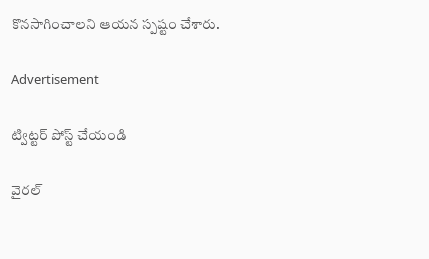కొనసాగించాలని ఆయన స్పష్టం చేశారు.

Advertisement

ట్విట్టర్ పోస్ట్ చేయండి

వైరల్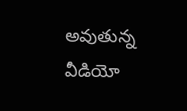అవుతున్న వీడియో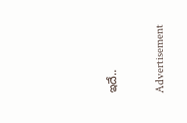ఇదే..

Advertisement